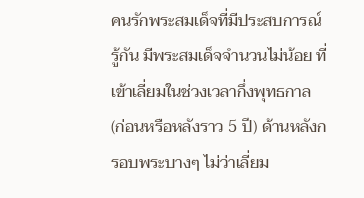คนรักพระสมเด็จที่มีประสบการณ์ รู้กัน มีพระสมเด็จจำนวนไม่น้อย ที่เข้าเลี่ยมในช่วงเวลากึ่งพุทธกาล (ก่อนหรือหลังราว 5 ปี) ด้านหลังกรอบพระบางๆ ไม่ว่าเลี่ยม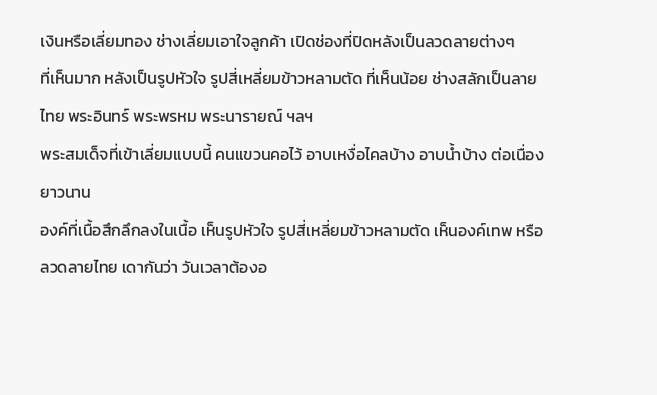เงินหรือเลี่ยมทอง ช่างเลี่ยมเอาใจลูกค้า เปิดช่องที่ปิดหลังเป็นลวดลายต่างๆ
ที่เห็นมาก หลังเป็นรูปหัวใจ รูปสี่เหลี่ยมข้าวหลามตัด ที่เห็นน้อย ช่างสลักเป็นลายไทย พระอินทร์ พระพรหม พระนารายณ์ ฯลฯ
พระสมเด็จที่เข้าเลี่ยมแบบนี้ คนแขวนคอไว้ อาบเหงื่อไคลบ้าง อาบน้ำบ้าง ต่อเนื่องยาวนาน
องค์ที่เนื้อสึกลึกลงในเนื้อ เห็นรูปหัวใจ รูปสี่เหลี่ยมข้าวหลามตัด เห็นองค์เทพ หรือลวดลายไทย เดากันว่า วันเวลาต้องอ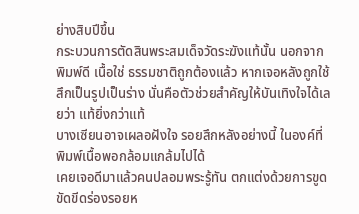ย่างสิบปีขึ้น
กระบวนการตัดสินพระสมเด็จวัดระฆังแท้นั้น นอกจากพิมพ์ดี เนื้อใช่ ธรรมชาติถูกต้องแล้ว หากเจอหลังถูกใช้สึกเป็นรูปเป็นร่าง นั่นคือตัวช่วยสำคัญให้บันเทิงใจได้เลยว่า แท้ยิ่งกว่าแท้
บางเซียนอาจเผลอฝังใจ รอยสึกหลังอย่างนี้ ในองค์ที่พิมพ์เนื้อพอกล้อมแกล้มไปได้
เคยเจอดีมาแล้วคนปลอมพระรู้ทัน ตกแต่งด้วยการขูดขัดขีดร่องรอยห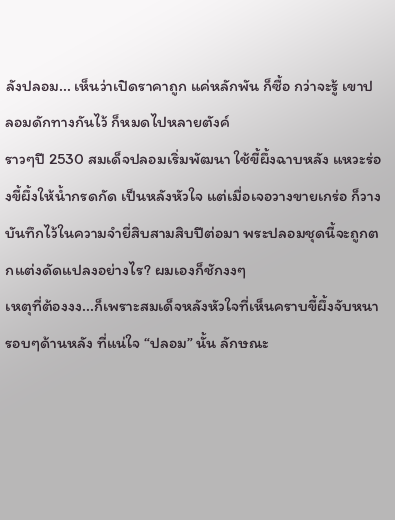ลังปลอม... เห็นว่าเปิดราคาถูก แค่หลักพัน ก็ซื้อ กว่าจะรู้ เขาปลอมดักทางกันไว้ ก็หมดไปหลายตังค์
ราวๆปี 2530 สมเด็จปลอมเริ่มพัฒนา ใช้ขี้ผึ้งฉาบหลัง แหวะร่องขี้ผึ้งให้น้ำกรดกัด เป็นหลังหัวใจ แต่เมื่อเจอวางขายเกร่อ ก็วาง
บันทึกไว้ในความจำยี่สิบสามสิบปีต่อมา พระปลอมชุดนี้จะถูกตกแต่งดัดแปลงอย่างไร? ผมเองก็ชักงงๆ
เหตุที่ต้องงง...ก็เพราะสมเด็จหลังหัวใจที่เห็นคราบขี้ผึ้งจับหนารอบๆด้านหลัง ที่แน่ใจ “ปลอม” นั้น ลักษณะ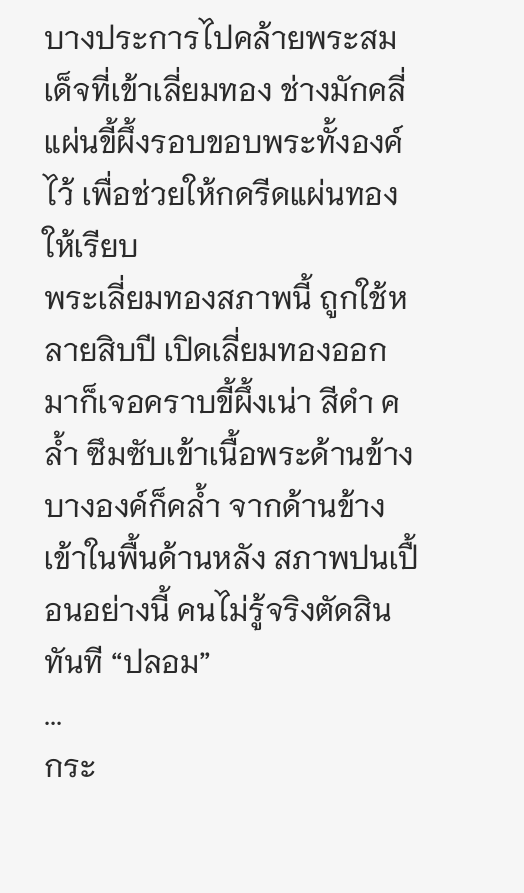บางประการไปคล้ายพระสมเด็จที่เข้าเลี่ยมทอง ช่างมักคลี่แผ่นขี้ผึ้งรอบขอบพระทั้งองค์ไว้ เพื่อช่วยให้กดรีดแผ่นทองให้เรียบ
พระเลี่ยมทองสภาพนี้ ถูกใช้หลายสิบปี เปิดเลี่ยมทองออกมาก็เจอคราบขี้ผึ้งเน่า สีดำ คล้ำ ซึมซับเข้าเนื้อพระด้านข้าง บางองค์ก็คล้ำ จากด้านข้างเข้าในพื้นด้านหลัง สภาพปนเปื้อนอย่างนี้ คนไม่รู้จริงตัดสินทันที “ปลอม”
...
กระ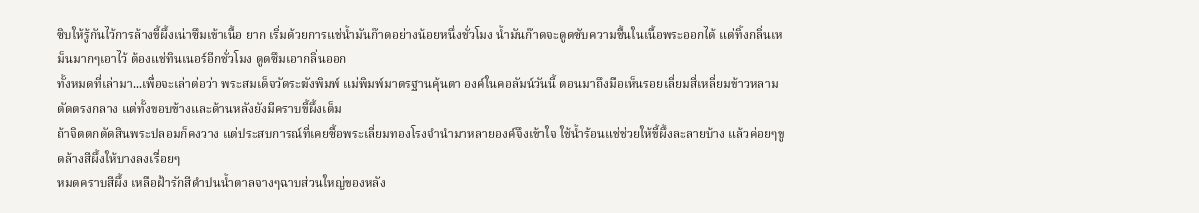ซิบให้รู้กันไว้การล้างขี้ผึ้งเน่าซึมเข้าเนื้อ ยาก เริ่มด้วยการแช่น้ำมันก๊าดอย่างน้อยหนึ่งชั่วโมง น้ำมันก๊าดจะดูดซับความชื้นในเนื้อพระออกได้ แต่ทิ้งกลิ่นเหม็นมากๆเอาไว้ ต้องแช่ทินเนอร์อีกชั่วโมง ดูดซึมเอากลิ่นออก
ทั้งหมดที่เล่ามา...เพื่อจะเล่าต่อว่า พระสมเด็จวัดระฆังพิมพ์ แม่พิมพ์มาตรฐานคุ้นตา องค์ในคอลัมน์วันนี้ ตอนมาถึงมือเห็นรอยเลี่ยมสี่เหลี่ยมข้าวหลามตัดตรงกลาง แต่ทั้งขอบข้างและด้านหลังยังมีคราบขี้ผึ้งเต็ม
ถ้าจิตตกตัดสินพระปลอมก็คงวาง แต่ประสบการณ์ที่เคยซื้อพระเลี่ยมทองโรงจำนำมาหลายองค์จึงเข้าใจ ใช้น้ำร้อนแช่ช่วยให้ขี้ผึ้งละลายบ้าง แล้วค่อยๆขูดล้างสีผึ้งให้บางลงเรื่อยๆ
หมดคราบสีผึ้ง เหลือฝ้ารักสีดำปนน้ำตาลจางๆฉาบส่วนใหญ่ของหลัง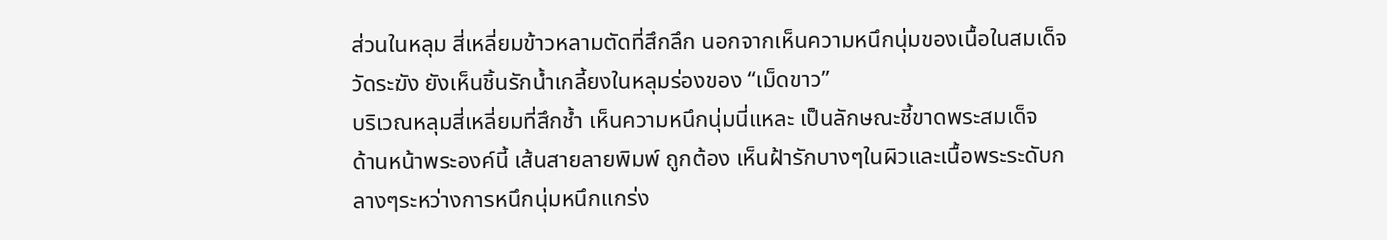ส่วนในหลุม สี่เหลี่ยมข้าวหลามตัดที่สึกลึก นอกจากเห็นความหนึกนุ่มของเนื้อในสมเด็จวัดระฆัง ยังเห็นชิ้นรักน้ำเกลี้ยงในหลุมร่องของ “เม็ดขาว”
บริเวณหลุมสี่เหลี่ยมที่สึกช้ำ เห็นความหนึกนุ่มนี่แหละ เป็นลักษณะชี้ขาดพระสมเด็จ
ด้านหน้าพระองค์นี้ เส้นสายลายพิมพ์ ถูกต้อง เห็นฝ้ารักบางๆในผิวและเนื้อพระระดับกลางๆระหว่างการหนึกนุ่มหนึกแกร่ง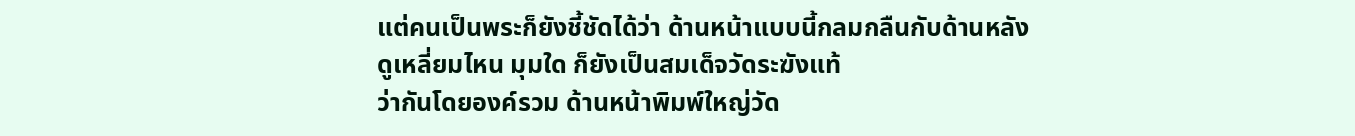แต่คนเป็นพระก็ยังชี้ชัดได้ว่า ด้านหน้าแบบนี้กลมกลืนกับด้านหลัง
ดูเหลี่ยมไหน มุมใด ก็ยังเป็นสมเด็จวัดระฆังแท้
ว่ากันโดยองค์รวม ด้านหน้าพิมพ์ใหญ่วัด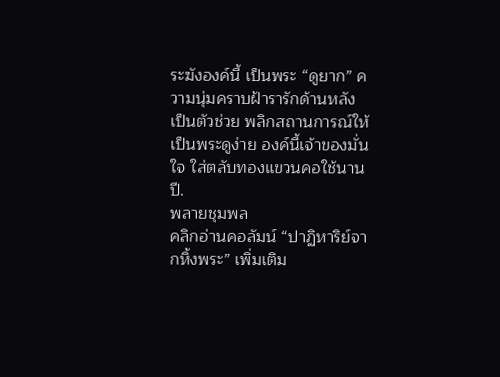ระฆังองค์นี้ เป็นพระ “ดูยาก” ความนุ่มคราบฝ้ารารักด้านหลัง เป็นตัวช่วย พลิกสถานการณ์ให้เป็นพระดูง่าย องค์นี้เจ้าของมั่นใจ ใส่ตลับทองแขวนคอใช้นานปี.
พลายชุมพล
คลิกอ่านคอลัมน์ “ปาฏิหาริย์จากหิ้งพระ” เพิ่มเติม